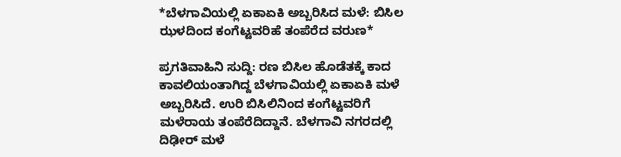*ಬೆಳಗಾವಿಯಲ್ಲಿ ಏಕಾಏಕಿ ಅಬ್ಬರಿಸಿದ ಮಳೆ: ಬಿಸಿಲ ಝಳದಿಂದ ಕಂಗೆಟ್ಟವರಿಹೆ ತಂಪೆರೆದ ವರುಣ*

ಪ್ರಗತಿವಾಹಿನಿ ಸುದ್ದಿ: ರಣ ಬಿಸಿಲ ಹೊಡೆತಕ್ಕೆ ಕಾದ ಕಾವಲಿಯಂತಾಗಿದ್ದ ಬೆಳಗಾವಿಯಲ್ಲಿ ಏಕಾಏಕಿ ಮಳೆ ಅಬ್ಬರಿಸಿದೆ. ಉರಿ ಬಿಸಿಲಿನಿಂದ ಕಂಗೆಟ್ಟವರಿಗೆ ಮಳೆರಾಯ ತಂಪೆರೆದಿದ್ದಾನೆ. ಬೆಳಗಾವಿ ನಗರದಲ್ಲಿ ದಿಢೀರ್ ಮಳೆ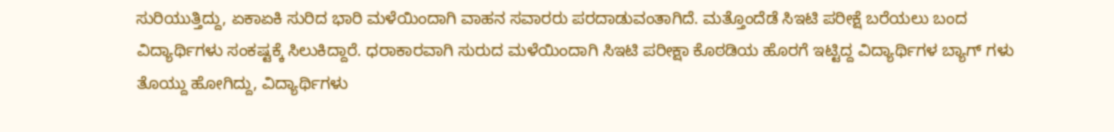ಸುರಿಯುತ್ತಿದ್ದು, ಏಕಾಏಕಿ ಸುರಿದ ಭಾರಿ ಮಳೆಯಿಂದಾಗಿ ವಾಹನ ಸವಾರರು ಪರದಾಡುವಂತಾಗಿದೆ. ಮತ್ತೊಂದೆಡೆ ಸಿಇಟಿ ಪರೀಕ್ಷೆ ಬರೆಯಲು ಬಂದ ವಿದ್ಯಾರ್ಥಿಗಳು ಸಂಕಷ್ಟಕ್ಕೆ ಸಿಲುಕಿದ್ದಾರೆ. ಧರಾಕಾರವಾಗಿ ಸುರುದ ಮಳೆಯಿಂದಾಗಿ ಸಿಇಟಿ ಪರೀಕ್ಷಾ ಕೊಠಡಿಯ ಹೊರಗೆ ಇಟ್ಟಿದ್ದ ವಿದ್ಯಾರ್ಥಿಗಳ ಬ್ಯಾಗ್ ಗಳು ತೊಯ್ದು ಹೋಗಿದ್ದು, ವಿದ್ಯಾರ್ಥಿಗಳು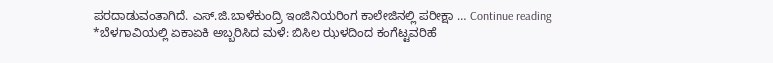ಪರದಾಡುವಂತಾಗಿದೆ. ಎಸ್.ಜಿ.ಬಾಳೆಕುಂದ್ರಿ ಇಂಜಿನಿಯರಿಂಗ ಕಾಲೇಜಿನಲ್ಲಿ ಪರೀಕ್ಷಾ … Continue reading *ಬೆಳಗಾವಿಯಲ್ಲಿ ಏಕಾಏಕಿ ಅಬ್ಬರಿಸಿದ ಮಳೆ: ಬಿಸಿಲ ಝಳದಿಂದ ಕಂಗೆಟ್ಟವರಿಹೆ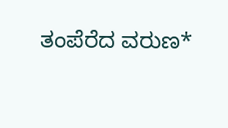ತಂಪೆರೆದ ವರುಣ*